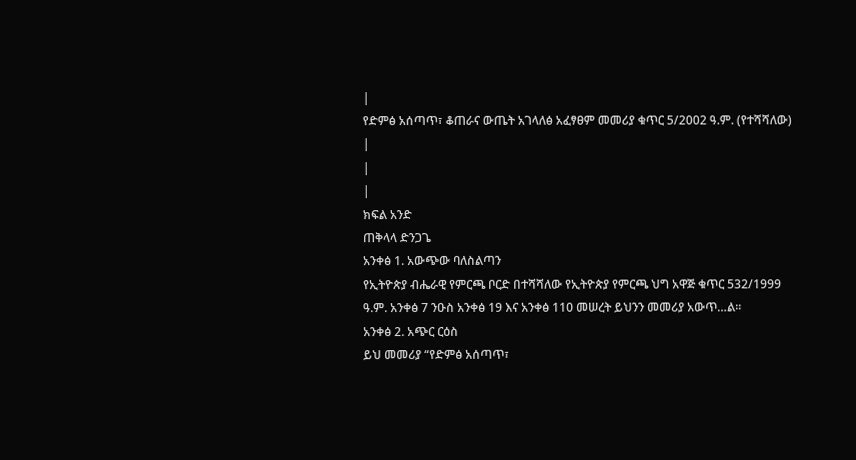|
የድምፅ አሰጣጥ፣ ቆጠራና ውጤት አገላለፅ አፈፃፀም መመሪያ ቁጥር 5/2002 ዓ.ም. (የተሻሻለው) |
|
|
ክፍል አንድ
ጠቅላላ ድንጋጌ
አንቀፅ 1. አውጭው ባለስልጣን
የኢትዮጵያ ብሔራዊ የምርጫ ቦርድ በተሻሻለው የኢትዮጵያ የምርጫ ህግ አዋጅ ቁጥር 532/1999 ዓ.ም. አንቀፅ 7 ንዑስ አንቀፅ 19 እና አንቀፅ 110 መሠረት ይህንን መመሪያ አውጥ…ል፡፡
አንቀፅ 2. አጭር ርዕስ
ይህ መመሪያ “የድምፅ አሰጣጥ፣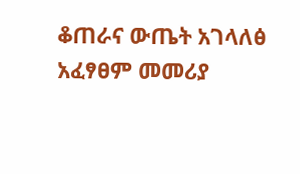ቆጠራና ውጤት አገላለፅ አፈፃፀም መመሪያ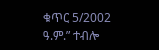ቁጥር 5/2002 ዓ.ም.” ተብሎ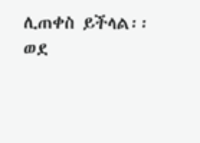ሊጠቀስ ይችላል፡፡
ወደ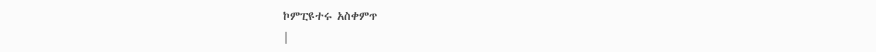ኮምፒዩተሩ አስቀምጥ
|